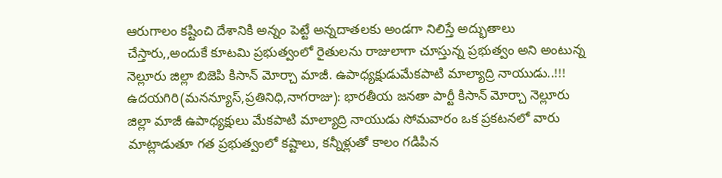ఆరుగాలం కష్టించి దేశానికి అన్నం పెట్టే అన్నదాతలకు అండగా నిలిస్తే అద్భుతాలు చేస్తారు,,అందుకే కూటమి ప్రభుత్వంలో రైతులను రాజులాగా చూస్తున్న ప్రభుత్వం అని అంటున్న నెల్లూరు జిల్లా బిజెపి కిసాన్ మోర్చా మాజీ. ఉపాధ్యక్షుడుమేకపాటి మాల్యాద్రి నాయుడు..!!!
ఉదయగిరి(మనన్యూస్,ప్రతినిధి,నాగరాజు): భారతీయ జనతా పార్టీ కిసాన్ మోర్చా నెల్లూరు జిల్లా మాజీ ఉపాధ్యక్షులు మేకపాటి మాల్యాద్రి నాయుడు సోమవారం ఒక ప్రకటనలో వారు మాట్లాడుతూ గత ప్రభుత్వంలో కష్టాలు, కన్నీళ్లుతో కాలం గడిపిన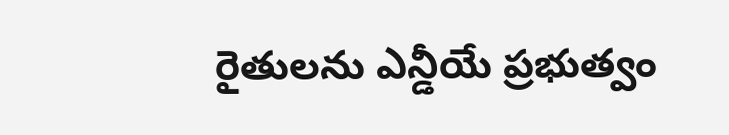రైతులను ఎన్డీయే ప్రభుత్వం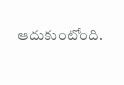ఆదుకుంటోంది.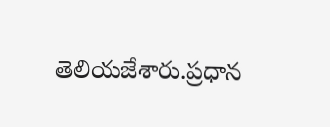తెలియజేశారు.ప్రధాన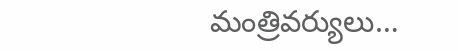మంత్రివర్యులు…